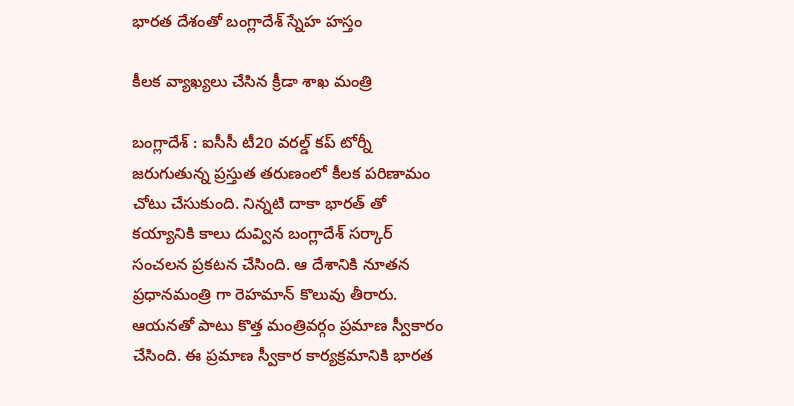భారత దేశంతో బంగ్లాదేశ్ స్నేహ హ‌స్తం

కీల‌క వ్యాఖ్య‌లు చేసిన క్రీడా శాఖ మంత్రి

బంగ్లాదేశ్ : ఐసీసీ టీ20 వ‌ర‌ల్డ్ క‌ప్ టోర్నీ జ‌రుగుతున్న ప్ర‌స్తుత త‌రుణంలో కీల‌క ప‌రిణామం చోటు చేసుకుంది. నిన్న‌టి దాకా భార‌త్ తో క‌య్యానికి కాలు దువ్విన బంగ్లాదేశ్ స‌ర్కార్ సంచ‌ల‌న ప్ర‌క‌ట‌న చేసింది. ఆ దేశానికి నూత‌న ప్ర‌ధాన‌మంత్రి గా రెహ‌మాన్ కొలువు తీరారు. ఆయ‌న‌తో పాటు కొత్త మంత్రివ‌ర్గం ప్ర‌మాణ స్వీకారం చేసింది. ఈ ప్ర‌మాణ స్వీకార కార్య‌క్రమానికి భార‌త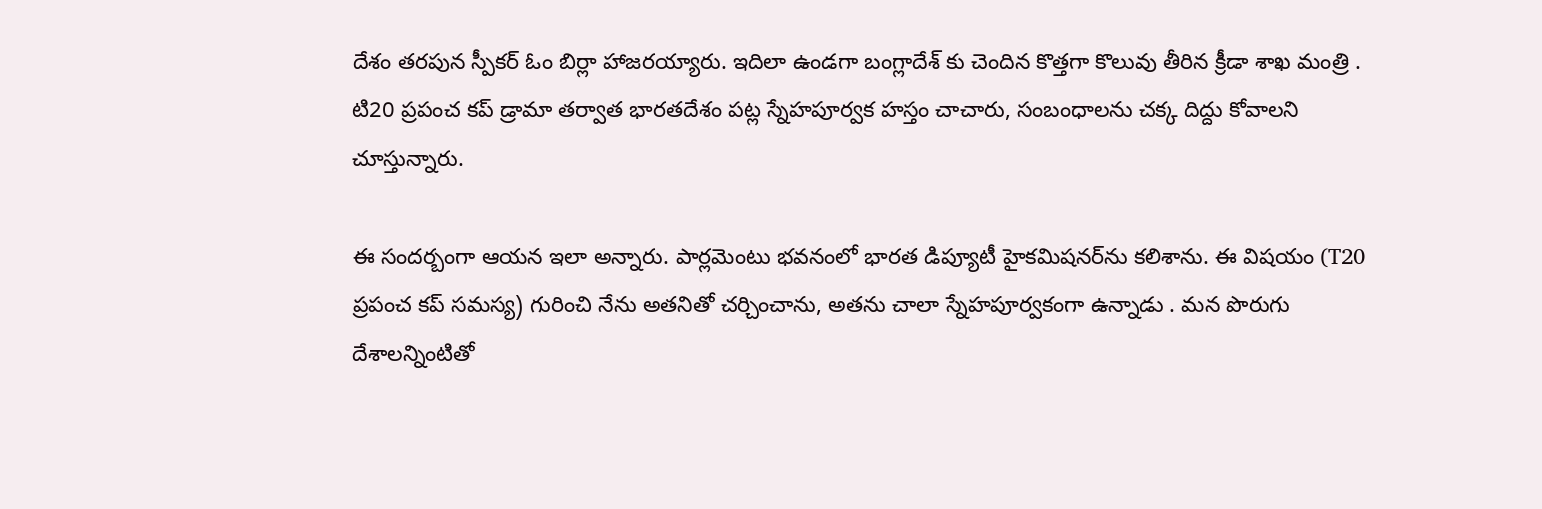దేశం త‌ర‌పున స్పీక‌ర్ ఓం బిర్లా హాజ‌ర‌య్యారు. ఇదిలా ఉండ‌గా బంగ్లాదేశ్ కు చెందిన కొత్త‌గా కొలువు తీరిన క్రీడా శాఖ మంత్రి . టి20 ప్రపంచ కప్ డ్రామా తర్వాత భారతదేశం పట్ల స్నేహపూర్వక హస్తం చాచారు, సంబంధాలను చక్క దిద్దు కోవాలని చూస్తున్నారు.

ఈ సంద‌ర్బంగా ఆయ‌న ఇలా అన్నారు. పార్లమెంటు భవనంలో భారత డిప్యూటీ హైకమిషనర్‌ను కలిశాను. ఈ విషయం (T20 ప్రపంచ కప్ సమస్య) గురించి నేను అతనితో చర్చించాను, అతను చాలా స్నేహపూర్వకంగా ఉన్నాడు . మన పొరుగు దేశాలన్నింటితో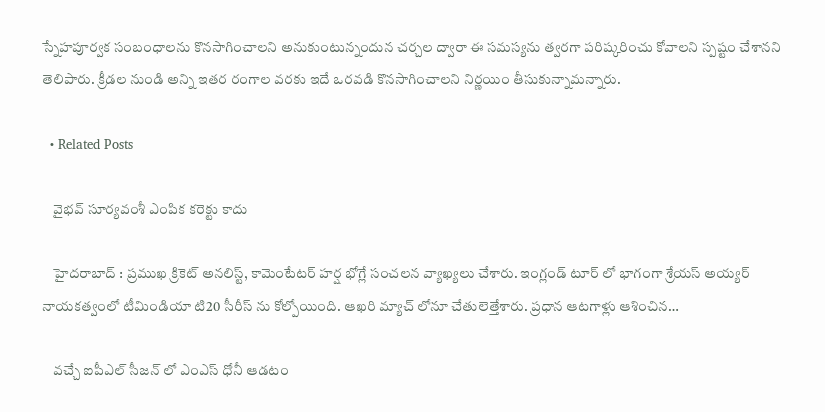స్నేహపూర్వక సంబంధాలను కొనసాగించాలని అనుకుంటున్నందున చర్చల ద్వారా ఈ సమస్యను త్వరగా పరిష్కరించు కోవాల‌ని స్ప‌ష్టం చేశాన‌ని తెలిపారు. క్రీడల నుండి అన్ని ఇతర రంగాల వరకు ఇదే ఒర‌వడి కొన‌సాగించాల‌ని నిర్ణ‌యిం తీసుకున్నామ‌న్నారు.

  • Related Posts

    వైభ‌వ్ సూర్య‌వంశీ ఎంపిక క‌రెక్టు కాదు

    హైద‌రాబాద్ : ప్ర‌ముఖ క్రికెట్ అనలిస్ట్, కామెంటేట‌ర్ హ‌ర్ష భోగ్లే సంచ‌ల‌న వ్యాఖ్య‌లు చేశారు. ఇంగ్లండ్ టూర్ లో భాగంగా శ్రేయ‌స్ అయ్య‌ర్ నాయ‌క‌త్వంలో టీమిండియా టి20 సీరీస్ ను కోల్పోయింది. ఆఖ‌రి మ్యాచ్ లోనూ చేతులెత్తేశారు. ప్ర‌ధాన ఆట‌గాళ్లు ఆశించిన…

    వ‌చ్చే ఐపీఎల్ సీజ‌న్ లో ఎంఎస్ ధోనీ ఆడ‌టం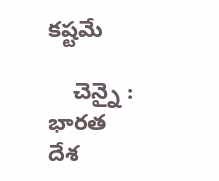క‌ష్ట‌మే

    చెన్నై : భార‌త దేశ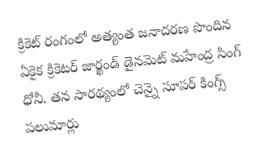క్రికెట్ రంగంలో అత్యంత జ‌నాద‌ర‌ణ పొందిన ఏకైక క్రికెట‌ర్ జార్ఖండ్ డైన‌మెట్ మ‌హేంద్ర సింగ్ ధోనీ. త‌న సార‌థ్యంలో చెన్నై సూప‌ర్ కింగ్స్ ప‌లుమార్లు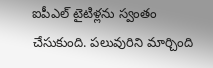ఐపీఎల్ టైటిళ్ల‌ను స్వంతం చేసుకుంది. ప‌లువురిని మార్చింది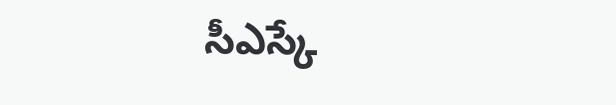సీఎస్కే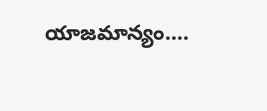యాజ‌మాన్యం.…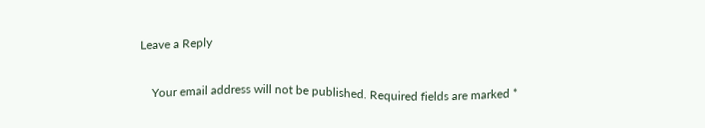Leave a Reply

    Your email address will not be published. Required fields are marked *